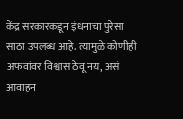केंद्र सरकारकडून इंधनाचा पुरेसा साठा उपलब्ध आहे. त्यामुळे कोणीही अफवांवर विश्वास ठेवू नय, असं आवाहन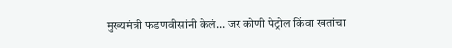मुख्यमंत्री फडणवीसांनी केलं... जर कोणी पेट्रोल किंवा खतांचा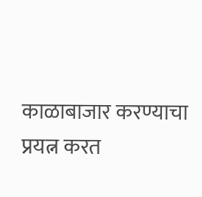काळाबाजार करण्याचा प्रयत्न करत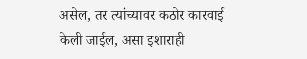असेल, तर त्यांच्यावर कठोर कारवाई केली जाईल, असा इशाराही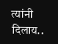त्यांनी दिलाय..